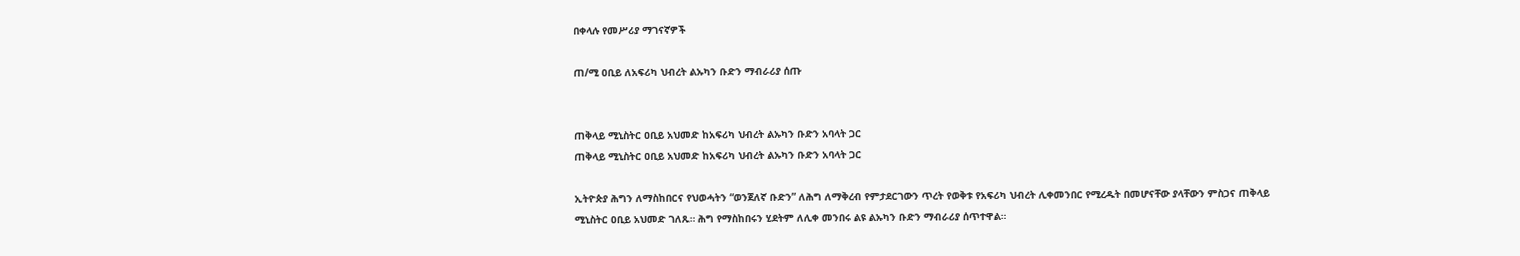በቀላሉ የመሥሪያ ማገናኛዎች

ጠ/ሚ ዐቢይ ለአፍሪካ ህብረት ልኡካን ቡድን ማብራሪያ ሰጡ


ጠቅላይ ሚኒስትር ዐቢይ አህመድ ከአፍሪካ ህብረት ልኡካን ቡድን አባላት ጋር
ጠቅላይ ሚኒስትር ዐቢይ አህመድ ከአፍሪካ ህብረት ልኡካን ቡድን አባላት ጋር

ኢትዮጵያ ሕግን ለማስከበርና የህወሓትን “ወንጀለኛ ቡድን” ለሕግ ለማቅረብ የምታደርገውን ጥረት የወቅቱ የአፍሪካ ህብረት ሊቀመንበር የሚረዱት በመሆናቸው ያላቸውን ምስጋና ጠቅላይ ሚኒስትር ዐቢይ አህመድ ገለጹ። ሕግ የማስከበሩን ሂደትም ለሊቀ መንበሩ ልዩ ልኡካን ቡድን ማብራሪያ ሰጥተዋል።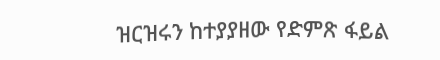ዝርዝሩን ከተያያዘው የድምጽ ፋይል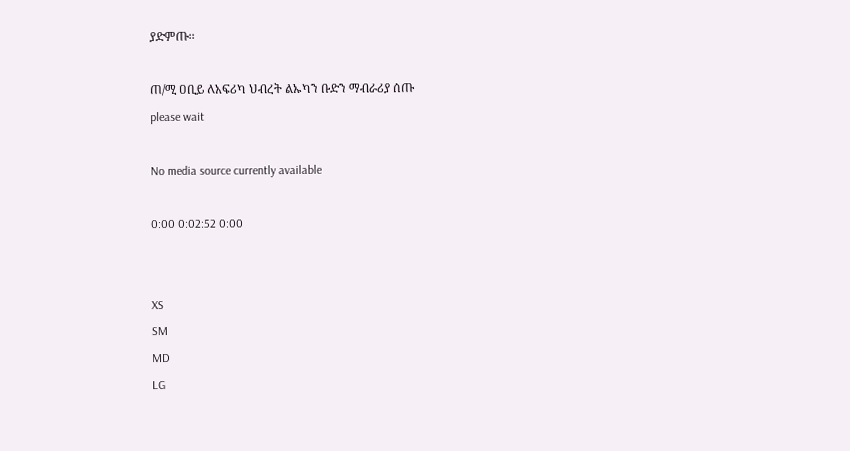ያድምጡ፡፡

ጠ/ሚ ዐቢይ ለአፍሪካ ህብረት ልኡካን ቡድን ማብራሪያ ሰጡ
please wait

No media source currently available

0:00 0:02:52 0:00


XS
SM
MD
LG